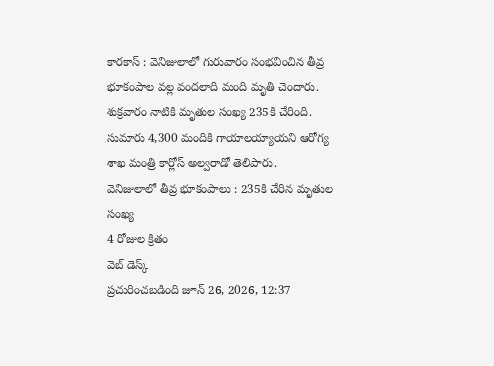కారకాస్ : వెనిజులాలో గురువారం సంభవించిన తీవ్ర భూకంపాల వల్ల వందలాది మంది మృతి చెందారు. శుక్రవారం నాటికి మృతుల సంఖ్య 235కి చేరింది. సుమారు 4,300 మందికి గాయాలయ్యాయని ఆరోగ్య శాఖ మంత్రి కార్లోస్ అల్వరాడో తెలిపారు.
వెనిజులాలో తీవ్ర భూకంపాలు : 235కి చేరిన మృతుల సంఖ్య
4 రోజుల క్రితం
వెబ్ డెస్క్
ప్రచురించబడింది జూన్ 26, 2026, 12:37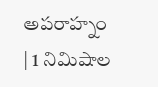అపరాహ్నం | 1 నిమిషాల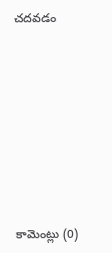చదవడం








కామెంట్లు (0)